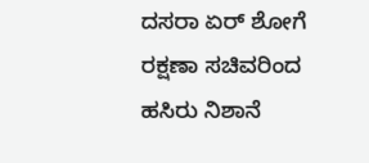ದಸರಾ ಏರ್ ಶೋ‌ಗೆ ರಕ್ಷಣಾ ಸಚಿವರಿಂದ ಹಸಿರು ನಿಶಾನೆ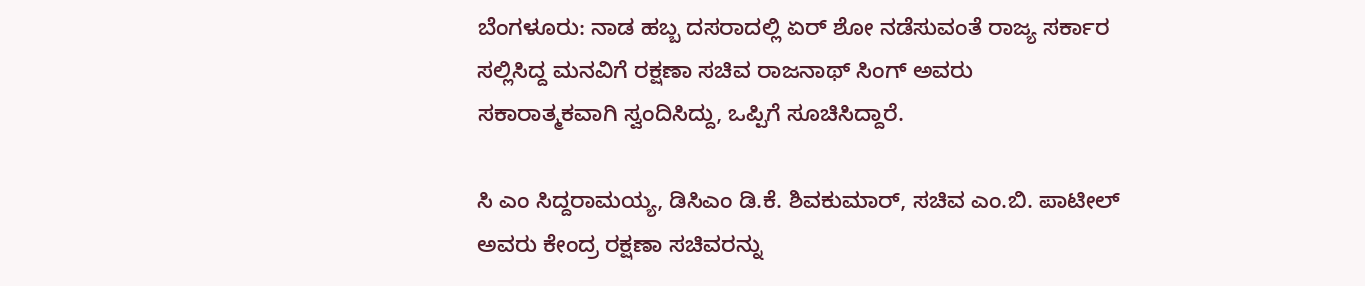ಬೆಂಗಳೂರು: ನಾಡ ಹಬ್ಬ ದಸರಾದಲ್ಲಿ ಏರ್ ಶೋ‌ ನಡೆಸುವಂತೆ ರಾಜ್ಯ ಸರ್ಕಾರ ಸಲ್ಲಿಸಿದ್ದ ಮನವಿಗೆ ರಕ್ಷಣಾ ಸಚಿವ ರಾಜನಾಥ್ ಸಿಂಗ್‌ ಅವರು ಸಕಾರಾತ್ಮಕವಾಗಿ ‌ಸ್ವಂದಿಸಿದ್ದು, ಒಪ್ಪಿಗೆ ಸೂಚಿಸಿದ್ದಾರೆ.

ಸಿ ಎಂ ಸಿದ್ದರಾಮಯ್ಯ, ಡಿಸಿಎಂ ಡಿ.ಕೆ. ಶಿವಕುಮಾರ್, ಸಚಿವ ಎಂ.ಬಿ. ಪಾಟೀಲ್ ಅವರು ಕೇಂದ್ರ ರಕ್ಷಣಾ ಸಚಿವರನ್ನು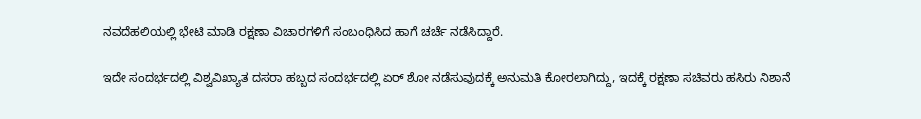ನವದೆಹಲಿಯಲ್ಲಿ ಭೇಟಿ ಮಾಡಿ ರಕ್ಷಣಾ ವಿಚಾರಗಳಿಗೆ ಸಂಬಂಧಿಸಿದ ಹಾಗೆ ಚರ್ಚೆ ನಡೆಸಿದ್ದಾರೆ.

ಇದೇ ಸಂದರ್ಭದಲ್ಲಿ ವಿಶ್ವವಿಖ್ಯಾತ ದಸರಾ ಹಬ್ಬದ ಸಂದರ್ಭದಲ್ಲಿ ಏರ್ ಶೋ ನಡೆಸುವುದಕ್ಕೆ ಅನುಮತಿ ಕೋರಲಾಗಿದ್ದು, ಇದಕ್ಕೆ ರಕ್ಷಣಾ ಸಚಿವರು ಹಸಿರು ನಿಶಾನೆ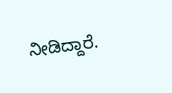ನೀಡಿದ್ದಾರೆ.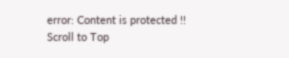error: Content is protected !!
Scroll to Top